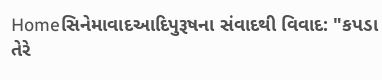Homeસિનેમાવાદઆદિપુરૂષના સંવાદથી વિવાદ: "કપડા તેરે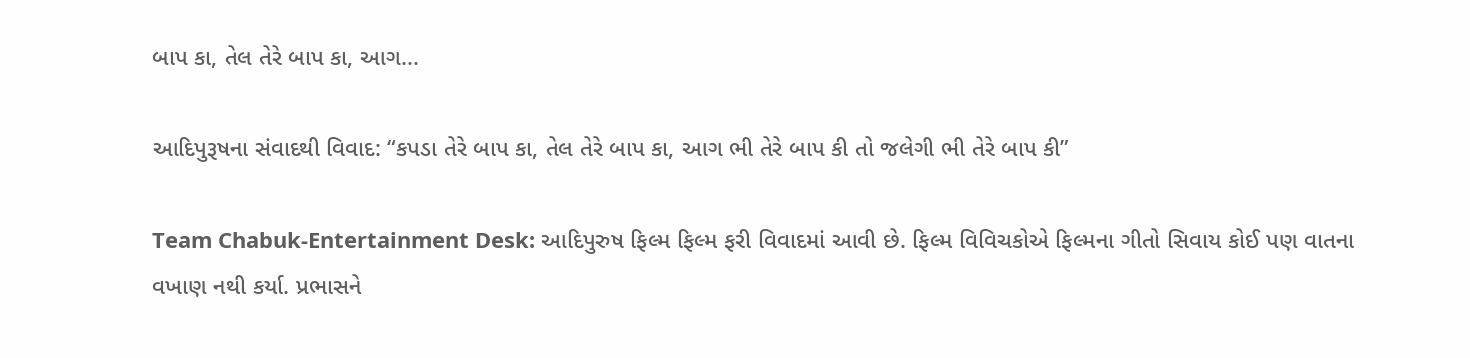બાપ કા, તેલ તેરે બાપ કા, આગ...

આદિપુરૂષના સંવાદથી વિવાદ: “કપડા તેરે બાપ કા, તેલ તેરે બાપ કા, આગ ભી તેરે બાપ કી તો જલેગી ભી તેરે બાપ કી”

Team Chabuk-Entertainment Desk: આદિપુરુષ ફિલ્મ ફિલ્મ ફરી વિવાદમાં આવી છે. ફિલ્મ વિવિચકોએ ફિલ્મના ગીતો સિવાય કોઈ પણ વાતના વખાણ નથી કર્યા. પ્રભાસને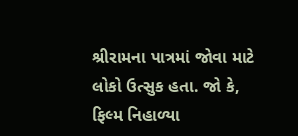શ્રીરામના પાત્રમાં જોવા માટે લોકો ઉત્સુક હતા. જો કે, ફિલ્મ નિહાળ્યા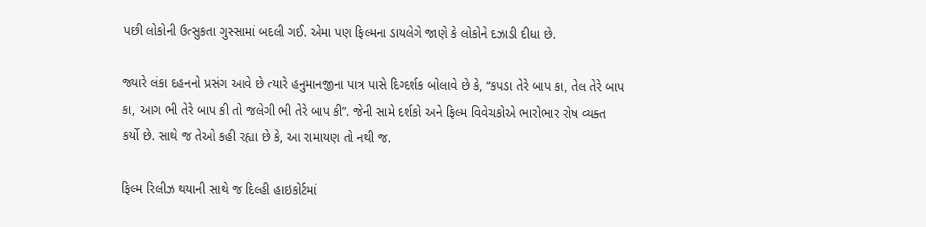પછી લોકોની ઉત્સુકતા ગુસ્સામાં બદલી ગઈ. એમા પણ ફિલ્મના ડાયલેગે જાણે કે લોકોને દઝાડી દીધા છે.

જ્યારે લંકા દહનનો પ્રસંગ આવે છે ત્યારે હનુમાનજીના પાત્ર પાસે દિગ્દર્શક બોલાવે છે કે, “કપડા તેરે બાપ કા, તેલ તેરે બાપ કા, આગ ભી તેરે બાપ કી તો જલેગી ભી તેરે બાપ કી”. જેની સામે દર્શકો અને ફિલ્મ વિવેચકોએ ભારોભાર રોષ વ્યક્ત કર્યો છે. સાથે જ તેઓ કહી રહ્યા છે કે, આ રામાયણ તો નથી જ.

ફિલ્મ રિલીઝ થયાની સાથે જ દિલ્હી હાઇકોર્ટમાં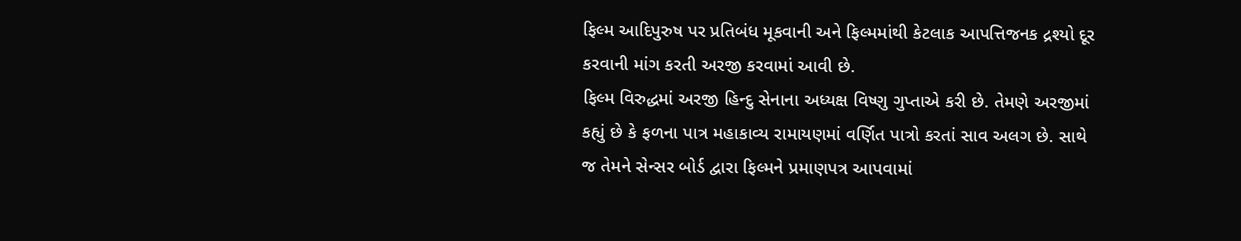ફિલ્મ આદિપુરુષ પર પ્રતિબંધ મૂકવાની અને ફિલ્મમાંથી કેટલાક આપત્તિજનક દ્રશ્યો દૂર કરવાની માંગ કરતી અરજી કરવામાં આવી છે.
ફિલ્મ વિરુદ્ધમાં અરજી હિન્દુ સેનાના અધ્યક્ષ વિષ્ણુ ગુપ્તાએ કરી છે. તેમણે અરજીમાં કહ્યું છે કે ફળના પાત્ર મહાકાવ્ય રામાયણમાં વર્ણિત પાત્રો કરતાં સાવ અલગ છે. સાથે જ તેમને સેન્સર બોર્ડ દ્વારા ફિલ્મને પ્રમાણપત્ર આપવામાં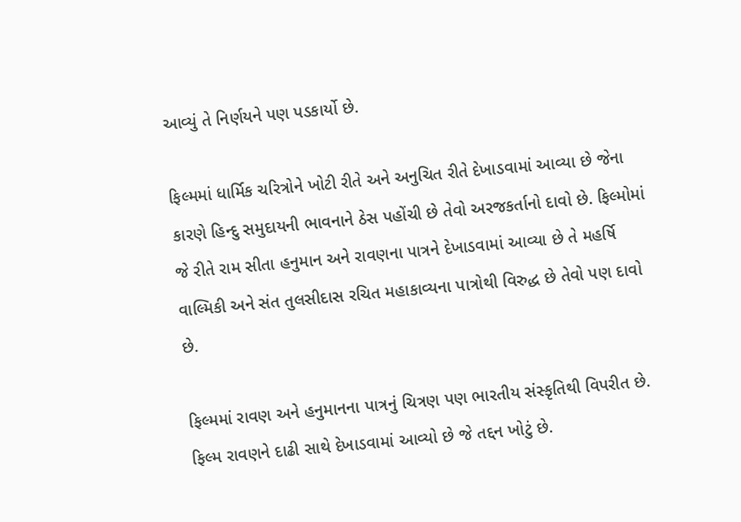આવ્યું તે નિર્ણયને પણ પડકાર્યો છે.

ફિલ્મમાં ધાર્મિક ચરિત્રોને ખોટી રીતે અને અનુચિત રીતે દેખાડવામાં આવ્યા છે જેના કારણે હિન્દુ સમુદાયની ભાવનાને ઠેસ પહોંચી છે તેવો અરજકર્તાનો દાવો છે. ફિલ્મોમાં જે રીતે રામ સીતા હનુમાન અને રાવણના પાત્રને દેખાડવામાં આવ્યા છે તે મહર્ષિ વાલ્મિકી અને સંત તુલસીદાસ રચિત મહાકાવ્યના પાત્રોથી વિરુદ્ધ છે તેવો પણ દાવો છે.

ફિલ્મમાં રાવણ અને હનુમાનના પાત્રનું ચિત્રણ પણ ભારતીય સંસ્કૃતિથી વિપરીત છે. ફિલ્મ રાવણને દાઢી સાથે દેખાડવામાં આવ્યો છે જે તદ્દન ખોટું છે.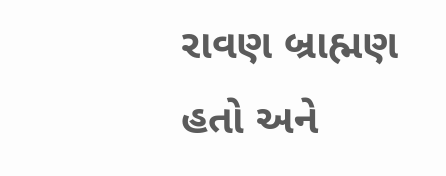રાવણ બ્રાહ્મણ હતો અને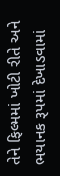તેને ફિલ્મમાં ખોટી રીતે અને ભયાનક રૂપમાં દેખાડવામાં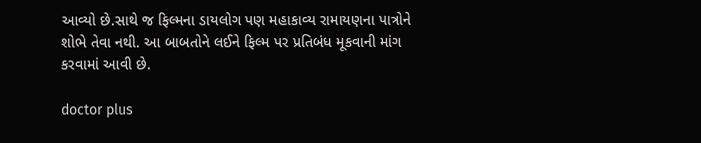આવ્યો છે.સાથે જ ફિલ્મના ડાયલોગ પણ મહાકાવ્ય રામાયણના પાત્રોને શોભે તેવા નથી. આ બાબતોને લઈને ફિલ્મ પર પ્રતિબંધ મૂકવાની માંગ કરવામાં આવી છે.

doctor plus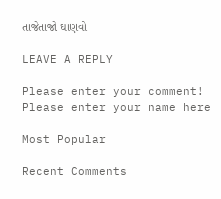તાજેતાજો ઘાણવો

LEAVE A REPLY

Please enter your comment!
Please enter your name here

Most Popular

Recent Comments